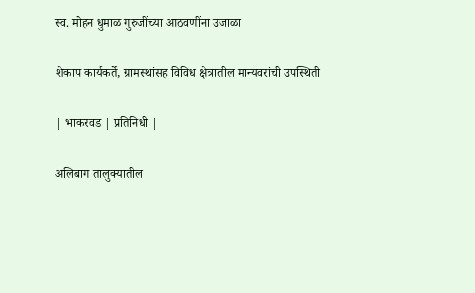स्व. मोहन धुमाळ गुरुजींच्या आठवणींना उजाळा

शेकाप कार्यकर्ते, ग्रामस्थांसह विविध क्षेत्रातील मान्यवरांची उपस्थिती

| भाकरवड | प्रतिनिधी |

अलिबाग तालुक्यातील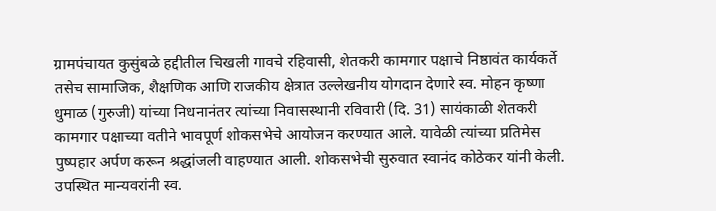ग्रामपंचायत कुसुंबळे हद्दीतील चिखली गावचे रहिवासी, शेतकरी कामगार पक्षाचे निष्ठावंत कार्यकर्ते तसेच सामाजिक, शैक्षणिक आणि राजकीय क्षेत्रात उल्लेखनीय योगदान देणारे स्व. मोहन कृष्णा धुमाळ (गुरुजी) यांच्या निधनानंतर त्यांच्या निवासस्थानी रविवारी (दि. 31) सायंकाळी शेतकरी कामगार पक्षाच्या वतीने भावपूर्ण शोकसभेचे आयोजन करण्यात आले. यावेळी त्यांच्या प्रतिमेस पुष्पहार अर्पण करून श्रद्धांजली वाहण्यात आली. शोकसभेची सुरुवात स्वानंद कोठेकर यांनी केली. उपस्थित मान्यवरांनी स्व.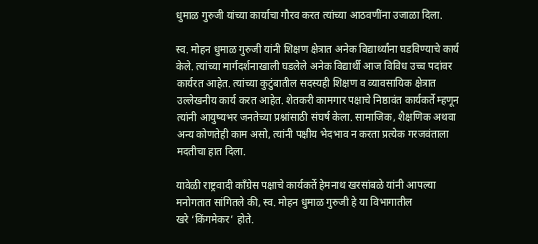धुमाळ गुरुजी यांच्या कार्याचा गौरव करत त्यांच्या आठवणींना उजाळा दिला.

स्व. मोहन धुमाळ गुरुजी यांनी शिक्षण क्षेत्रात अनेक विद्यार्थ्यांना घडविण्याचे कार्य केले. त्यांच्या मार्गदर्शनाखाली घडलेले अनेक विद्यार्थी आज विविध उच्च पदांवर कार्यरत आहेत. त्यांच्या कुटुंबातील सदस्यही शिक्षण व व्यावसायिक क्षेत्रात उल्लेखनीय कार्य करत आहेत. शेतकरी कामगार पक्षाचे निष्ठावंत कार्यकर्ते म्हणून त्यांनी आयुष्यभर जनतेच्या प्रश्नांसाठी संघर्ष केला. सामाजिक, शैक्षणिक अथवा अन्य कोणतेही काम असो, त्यांनी पक्षीय भेदभाव न करता प्रत्येक गरजवंताला मदतीचा हात दिला.

यावेळी राष्ट्रवादी काँग्रेस पक्षाचे कार्यकर्ते हेमनाथ खरसांबळे यांनी आपल्या मनोगतात सांगितले की, स्व. मोहन धुमाळ गुरुजी हे या विभागातील खरे ‌‘किंगमेकर’ होते.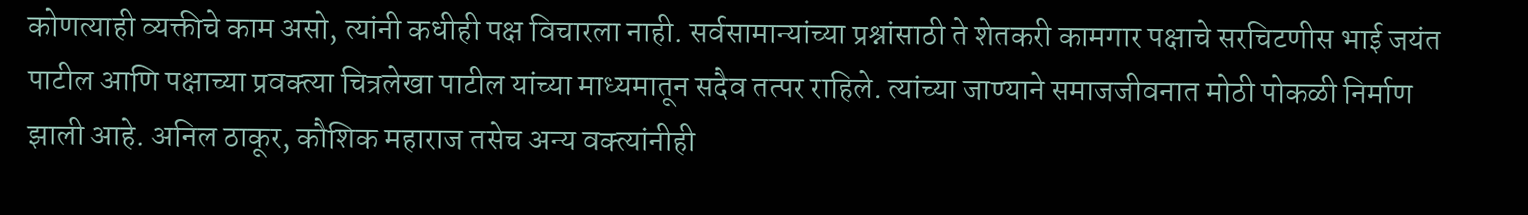कोणत्याही व्यक्तीचे काम असो, त्यांनी कधीही पक्ष विचारला नाही. सर्वसामान्यांच्या प्रश्नांसाठी ते शेतकरी कामगार पक्षाचे सरचिटणीस भाई जयंत पाटील आणि पक्षाच्या प्रवक्त्या चित्रलेखा पाटील यांच्या माध्यमातून सदैव तत्पर राहिले. त्यांच्या जाण्याने समाजजीवनात मोठी पोकळी निर्माण झाली आहे. अनिल ठाकूर, कौशिक महाराज तसेच अन्य वक्त्यांनीही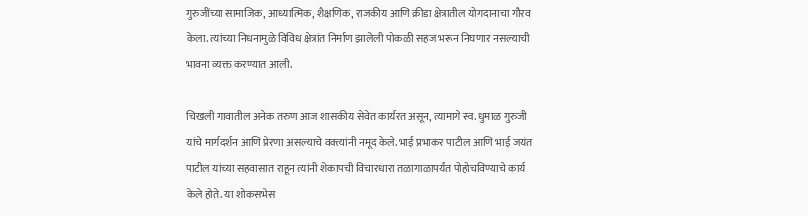गुरुजींच्या सामाजिक, आध्यात्मिक, शैक्षणिक, राजकीय आणि क्रीडा क्षेत्रातील योगदानाचा गौरव केला. त्यांच्या निधनामुळे विविध क्षेत्रांत निर्माण झालेली पोकळी सहज भरून निघणार नसल्याची भावना व्यक्त करण्यात आली.

चिखली गावातील अनेक तरुण आज शासकीय सेवेत कार्यरत असून, त्यामागे स्व. धुमाळ गुरुजी यांचे मार्गदर्शन आणि प्रेरणा असल्याचे वक्त्यांनी नमूद केले. भाई प्रभाकर पाटील आणि भाई जयंत पाटील यांच्या सहवासात राहून त्यांनी शेकापची विचारधारा तळागाळापर्यंत पोहोचविण्याचे कार्य केले होते. या शोकसभेस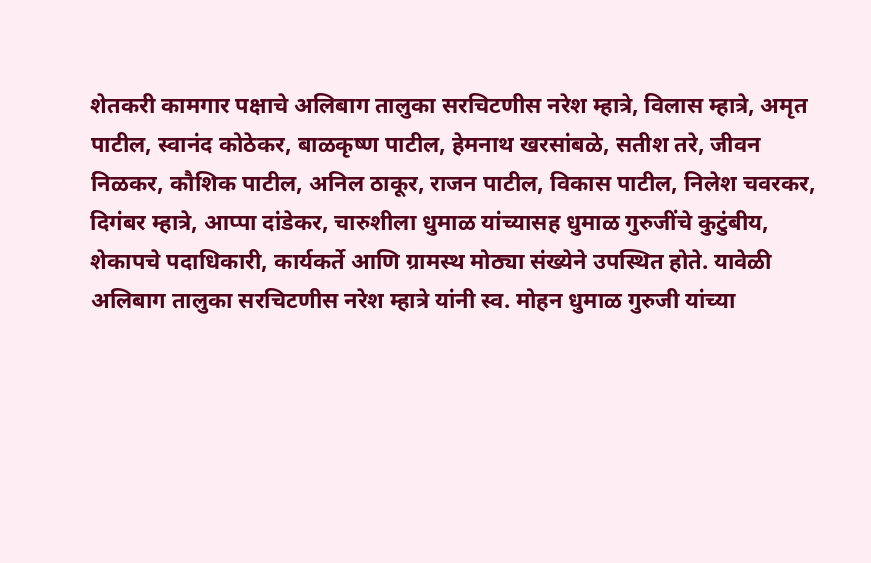शेतकरी कामगार पक्षाचे अलिबाग तालुका सरचिटणीस नरेश म्हात्रे, विलास म्हात्रे, अमृत पाटील, स्वानंद कोठेकर, बाळकृष्ण पाटील, हेमनाथ खरसांबळे, सतीश तरे, जीवन निळकर, कौशिक पाटील, अनिल ठाकूर, राजन पाटील, विकास पाटील, निलेश चवरकर, दिगंबर म्हात्रे, आप्पा दांडेकर, चारुशीला धुमाळ यांच्यासह धुमाळ गुरुजींचे कुटुंबीय, शेकापचे पदाधिकारी, कार्यकर्ते आणि ग्रामस्थ मोठ्या संख्येने उपस्थित होते. यावेळी अलिबाग तालुका सरचिटणीस नरेश म्हात्रे यांनी स्व. मोहन धुमाळ गुरुजी यांच्या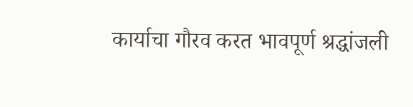कार्याचा गौरव करत भावपूर्ण श्रद्धांजली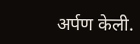अर्पण केली.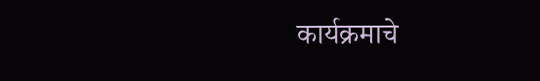कार्यक्रमाचे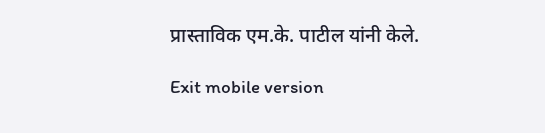प्रास्ताविक एम.के. पाटील यांनी केले.

Exit mobile version